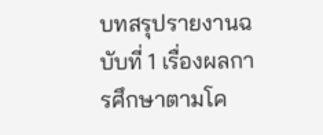บทสรุปรายงานฉบับที่ 1 เรื่องผลการศึกษาตามโค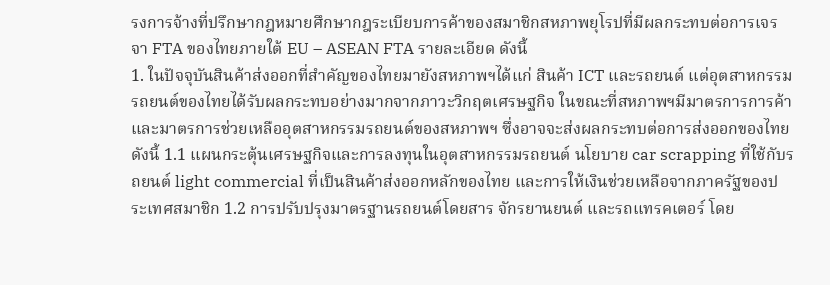รงการจ้างที่ปรึกษากฎหมายศึกษากฎระเบียบการค้าของสมาชิกสหภาพยุโรปที่มีผลกระทบต่อการเจรจา FTA ของไทยภายใต้ EU – ASEAN FTA รายละเอียด ดังนี้
1. ในปัจจุบันสินค้าส่งออกที่สำคัญของไทยมายังสหภาพฯได้แก่ สินค้า ICT และรถยนต์ แต่อุตสาหกรรมรถยนต์ของไทยได้รับผลกระทบอย่างมากจากภาวะวิกฤตเศรษฐกิจ ในขณะที่สหภาพฯมีมาตรการการค้าและมาตรการช่วยเหลืออุตสาหกรรมรถยนต์ของสหภาพฯ ซึ่งอาจจะส่งผลกระทบต่อการส่งออกของไทย ดังนี้ 1.1 แผนกระตุ้นเศรษฐกิจและการลงทุนในอุตสาหกรรมรถยนต์ นโยบาย car scrapping ที่ใช้กับรถยนต์ light commercial ที่เป็นสินค้าส่งออกหลักของไทย และการให้เงินช่วยเหลือจากภาครัฐของประเทศสมาชิก 1.2 การปรับปรุงมาตรฐานรถยนต์โดยสาร จักรยานยนต์ และรถแทรคเตอร์ โดย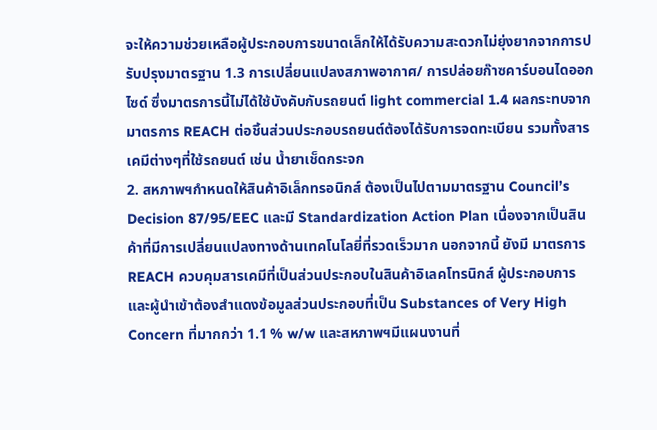จะให้ความช่วยเหลือผู้ประกอบการขนาดเล็กให้ได้รับความสะดวกไม่ยุ่งยากจากการปรับปรุงมาตรฐาน 1.3 การเปลี่ยนแปลงสภาพอากาศ/ การปล่อยก๊าซคาร์บอนไดออกไซด์ ซึ่งมาตรการนี้ไม่ได้ใช้บังคับกับรถยนต์ light commercial 1.4 ผลกระทบจากมาตรการ REACH ต่อชิ้นส่วนประกอบรถยนต์ต้องได้รับการจดทะเบียน รวมทั้งสารเคมีต่างๆที่ใช้รถยนต์ เช่น น้ำยาเช็ดกระจก
2. สหภาพฯกำหนดให้สินค้าอิเล็กทรอนิกส์ ต้องเป็นไปตามมาตรฐาน Council’s Decision 87/95/EEC และมี Standardization Action Plan เนื่องจากเป็นสินค้าที่มีการเปลี่ยนแปลงทางด้านเทคโนโลยี่ที่รวดเร็วมาก นอกจากนี้ ยังมี มาตรการ REACH ควบคุมสารเคมีที่เป็นส่วนประกอบในสินค้าอิเลคโทรนิกส์ ผู้ประกอบการและผู้นำเข้าต้องสำแดงข้อมูลส่วนประกอบที่เป็น Substances of Very High Concern ที่มากกว่า 1.1 % w/w และสหภาพฯมีแผนงานที่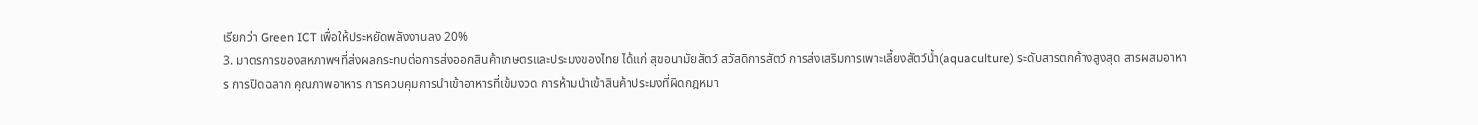เรียกว่า Green ICT เพื่อให้ประหยัดพลังงานลง 20%
3. มาตรการของสหภาพฯที่ส่งผลกระทบต่อการส่งออกสินค้าเกษตรและประมงของไทย ได้แก่ สุขอนามัยสัตว์ สวัสดิการสัตว์ การส่งเสริมการเพาะเลี้ยงสัตว์น้ำ(aquaculture) ระดับสารตกค้างสูงสุด สารผสมอาหาร การปิดฉลาก คุณภาพอาหาร การควบคุมการนำเข้าอาหารที่เข้มงวด การห้ามนำเข้าสินค้าประมงที่ผิดกฎหมา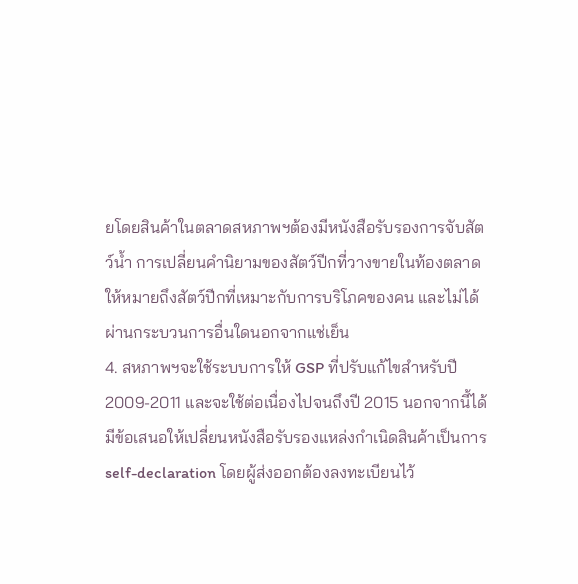ยโดยสินค้าในตลาดสหภาพฯต้องมีหนังสือรับรองการจับสัตว์น้ำ การเปลี่ยนคำนิยามของสัตว์ปีกที่วางขายในท้องตลาด ให้หมายถึงสัตว์ปีกที่เหมาะกับการบริโภคของคน และไม่ได้ผ่านกระบวนการอื่นใดนอกจากแช่เย็น
4. สหภาพฯจะใช้ระบบการให้ GSP ที่ปรับแก้ไขสำหรับปี 2009-2011 และจะใช้ต่อเนื่องไปจนถึงปี 2015 นอกจากนี้ได้มีข้อเสนอให้เปลี่ยนหนังสือรับรองแหล่งกำเนิดสินค้าเป็นการ self-declaration โดยผู้ส่งออกต้องลงทะเบียนไว้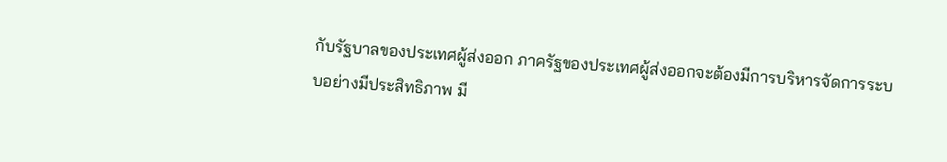กับรัฐบาลของประเทศผู้ส่งออก ภาครัฐของประเทศผู้ส่งออกจะต้องมีการบริหารจัดการระบบอย่างมีประสิทธิภาพ มี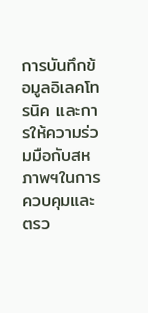การบันทึกข้อมูลอิเลคโทรนิค และการให้ความร่วมมือกับสหภาพฯในการควบคุมและตรว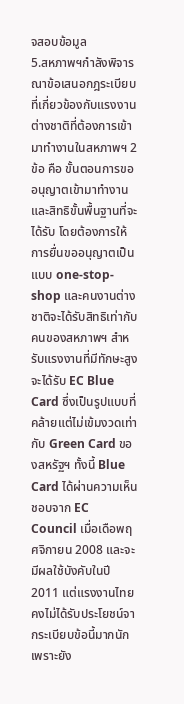จสอบข้อมูล
5.สหภาพฯกำลังพิจารณาข้อเสนอกฎระเบียบที่เกี่ยวข้องกับแรงงานต่างชาติที่ต้องการเข้ามาทำงานในสหภาพฯ 2 ข้อ คือ ขั้นตอนการขออนุญาตเข้ามาทำงาน และสิทธิขั้นพื้นฐานที่จะได้รับ โดยต้องการให้การยื่นขออนุญาตเป็นแบบ one-stop-shop และคนงานต่างชาติจะได้รับสิทธิเท่ากับคนของสหภาพฯ สำหรับแรงงานที่มีทักษะสูง จะได้รับ EC Blue Card ซึ่งเป็นรูปแบบที่คล้ายแต่ไม่เข้มงวดเท่ากับ Green Card ของสหรัฐฯ ทั้งนี้ Blue Card ได้ผ่านความเห็นชอบจาก EC Council เมื่อเดือพฤศจิกายน 2008 และจะมีผลใช้บังคับในปี 2011 แต่แรงงานไทยคงไม่ได้รับประโยชน์จากระเบียบข้อนี้มากนัก เพราะยัง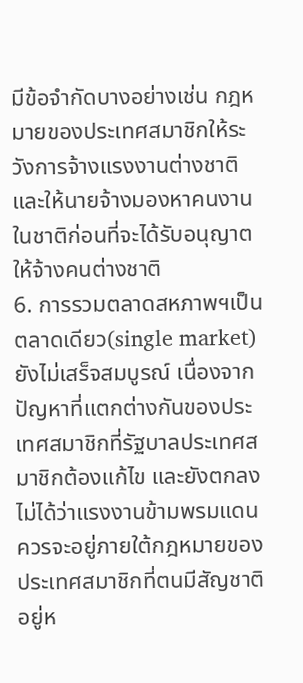มีข้อจำกัดบางอย่างเช่น กฎหมายของประเทศสมาชิกให้ระวังการจ้างแรงงานต่างชาติ และให้นายจ้างมองหาคนงานในชาติก่อนที่จะได้รับอนุญาตให้จ้างคนต่างชาติ
6. การรวมตลาดสหภาพฯเป็นตลาดเดียว(single market) ยังไม่เสร็จสมบูรณ์ เนื่องจากปัญหาที่แตกต่างกันของประเทศสมาชิกที่รัฐบาลประเทศสมาชิกต้องแก้ไข และยังตกลงไม่ได้ว่าแรงงานข้ามพรมแดนควรจะอยู่ภายใต้กฎหมายของประเทศสมาชิกที่ตนมีสัญชาติอยู่ห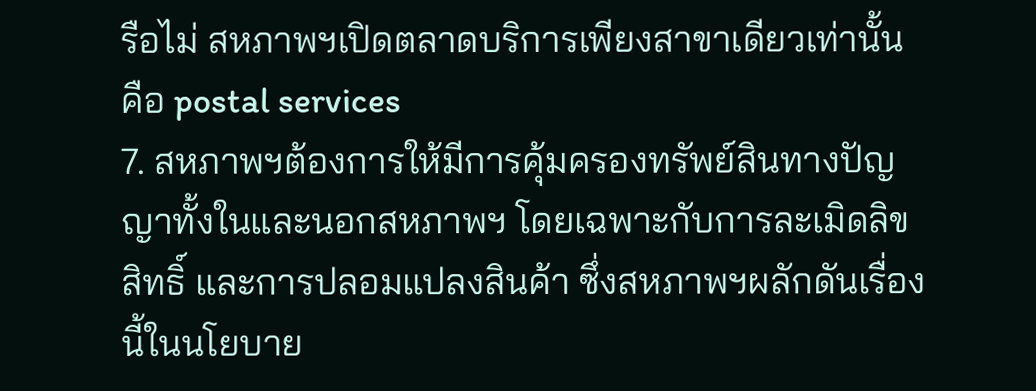รือไม่ สหภาพฯเปิดตลาดบริการเพียงสาขาเดียวเท่านั้น คือ postal services
7. สหภาพฯต้องการให้มีการคุ้มครองทรัพย์สินทางปัญญาทั้งในและนอกสหภาพฯ โดยเฉพาะกับการละเมิดลิขสิทธิ์ และการปลอมแปลงสินค้า ซึ่งสหภาพฯผลักดันเรื่องนี้ในนโยบาย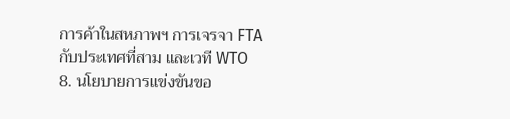การค้าในสหภาพฯ การเจรจา FTA กับประเทศที่สาม และเวที WTO
8. นโยบายการแข่งขันขอ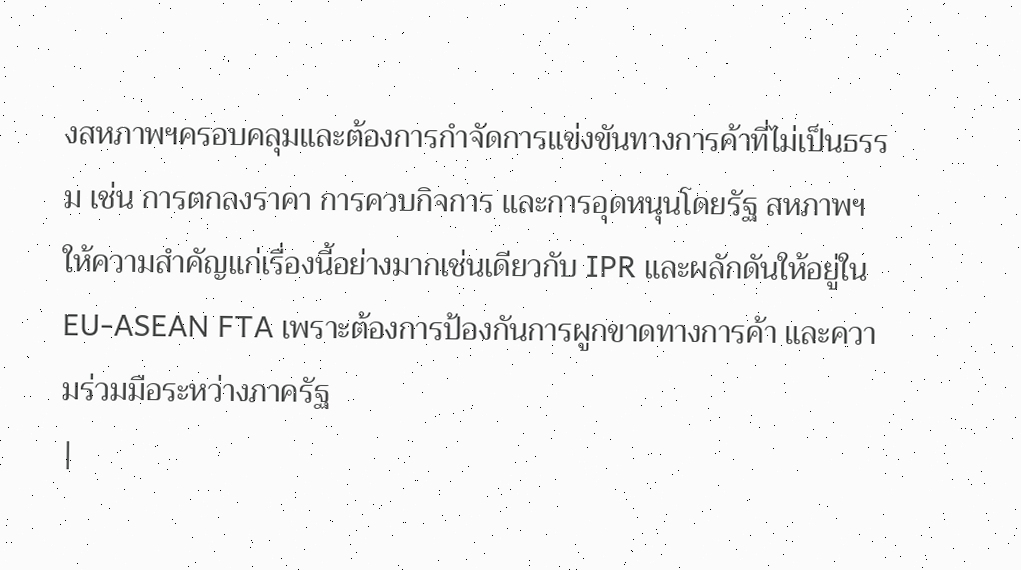งสหภาพฯครอบคลุมและต้องการกำจัดการแข่งขันทางการค้าที่ไม่เป็นธรรม เช่น การตกลงราคา การควบกิจการ และการอุดหนุนโดยรัฐ สหภาพฯให้ความสำคัญแก่เรื่องนี้อย่างมากเช่นเดียวกับ IPR และผลักดันให้อยู่ใน EU-ASEAN FTA เพราะต้องการป้องกันการผูกขาดทางการค้า และความร่วมมือระหว่างภาครัฐ
|